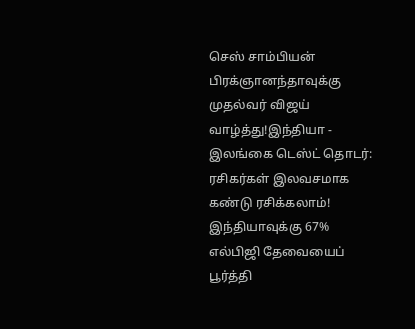செஸ் சாம்பியன் பிரக்ஞானந்தாவுக்கு முதல்வர் விஜய் வாழ்த்து!இந்தியா - இலங்கை டெஸ்ட் தொடர்: ரசிகர்கள் இலவசமாக கண்டு ரசிக்கலாம்! இந்தியாவுக்கு 67% எல்பிஜி தேவையைப் பூர்த்தி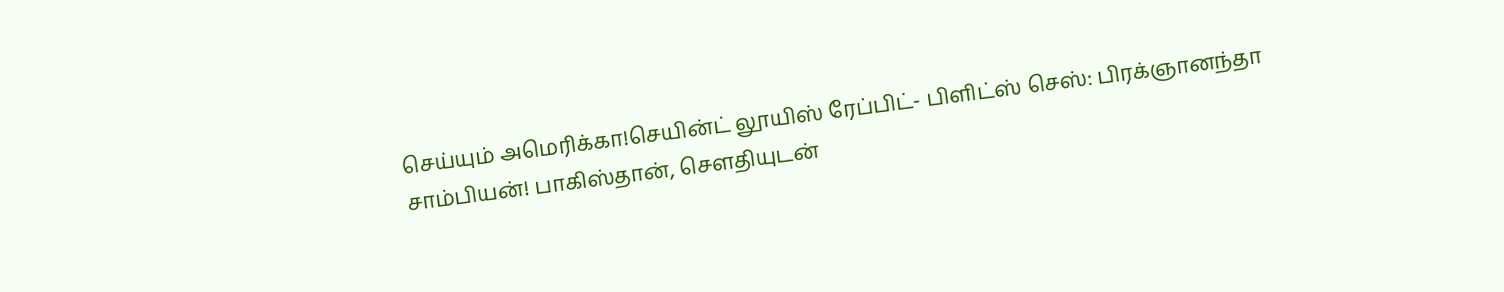செய்யும் அமெரிக்கா!செயின்ட் லூயிஸ் ரேப்பிட்- பிளிட்ஸ் செஸ்: பிரக்ஞானந்தா சாம்பியன்! பாகிஸ்தான், சௌதியுடன்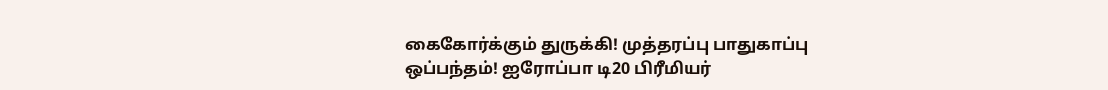கைகோர்க்கும் துருக்கி! முத்தரப்பு பாதுகாப்பு ஒப்பந்தம்! ஐரோப்பா டி20 பிரீமியர்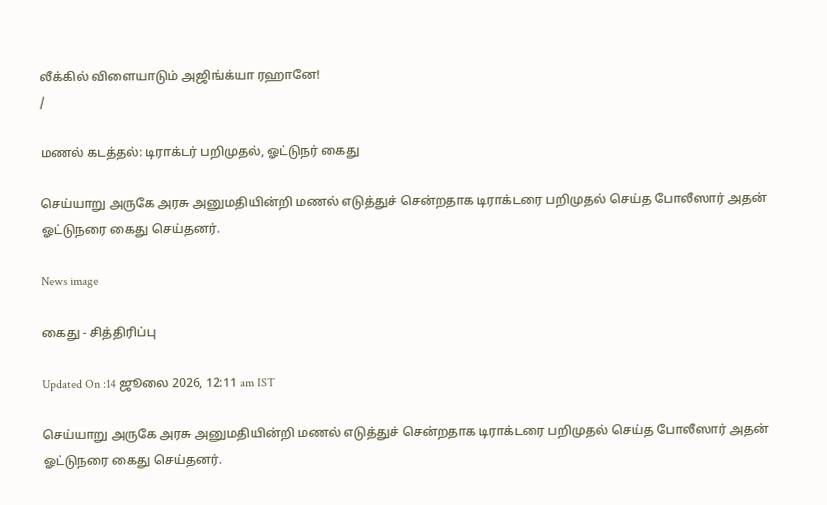லீக்கில் விளையாடும் அஜிங்க்யா ரஹானே!
/

மணல் கடத்தல்: டிராக்டர் பறிமுதல், ஓட்டுநர் கைது

செய்யாறு அருகே அரசு அனுமதியின்றி மணல் எடுத்துச் சென்றதாக டிராக்டரை பறிமுதல் செய்த போலீஸார் அதன் ஓட்டுநரை கைது செய்தனர்.

News image

கைது - சித்திரிப்பு

Updated On :14 ஜூலை 2026, 12:11 am IST

செய்யாறு அருகே அரசு அனுமதியின்றி மணல் எடுத்துச் சென்றதாக டிராக்டரை பறிமுதல் செய்த போலீஸார் அதன் ஓட்டுநரை கைது செய்தனர்.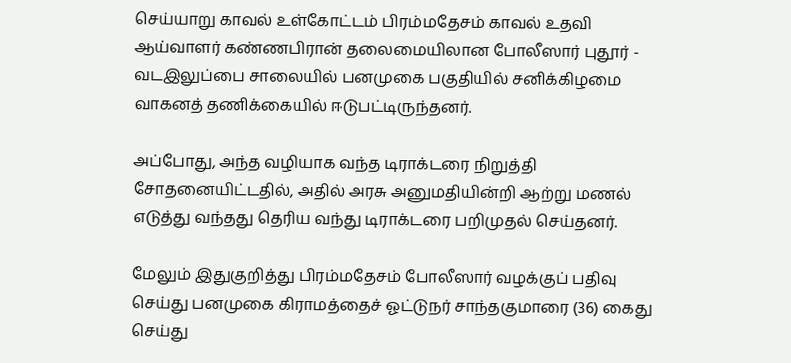செய்யாறு காவல் உள்கோட்டம் பிரம்மதேசம் காவல் உதவி ஆய்வாளர் கண்ணபிரான் தலைமையிலான போலீஸார் புதூர் - வடஇலுப்பை சாலையில் பனமுகை பகுதியில் சனிக்கிழமை வாகனத் தணிக்கையில் ஈடுபட்டிருந்தனர்.

அப்போது, அந்த வழியாக வந்த டிராக்டரை நிறுத்தி சோதனையிட்டதில், அதில் அரசு அனுமதியின்றி ஆற்று மணல் எடுத்து வந்தது தெரிய வந்து டிராக்டரை பறிமுதல் செய்தனர்.

மேலும் இதுகுறித்து பிரம்மதேசம் போலீஸார் வழக்குப் பதிவு செய்து பனமுகை கிராமத்தைச் ஓட்டுநர் சாந்தகுமாரை (36) கைது செய்து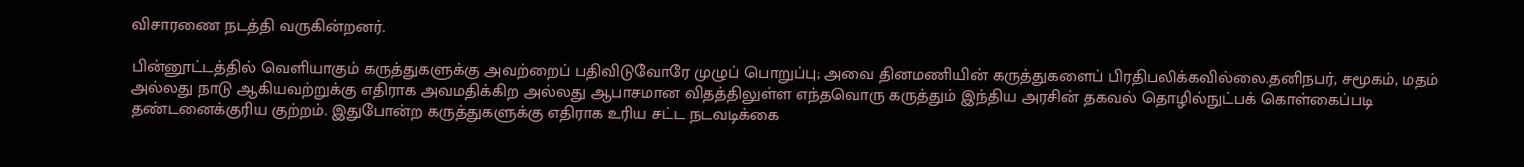விசாரணை நடத்தி வருகின்றனர்.

பின்னூட்டத்தில் வெளியாகும் கருத்துகளுக்கு அவற்றைப் பதிவிடுவோரே முழுப் பொறுப்பு; அவை தினமணியின் கருத்துகளைப் பிரதிபலிக்கவில்லை.தனிநபர், சமூகம், மதம் அல்லது நாடு ஆகியவற்றுக்கு எதிராக அவமதிக்கிற அல்லது ஆபாசமான விதத்திலுள்ள எந்தவொரு கருத்தும் இந்திய அரசின் தகவல் தொழில்நுட்பக் கொள்கைப்படி தண்டனைக்குரிய குற்றம். இதுபோன்ற கருத்துகளுக்கு எதிராக உரிய சட்ட நடவடிக்கை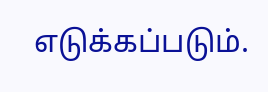எடுக்கப்படும்.